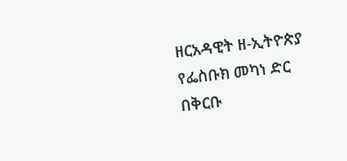ዘርአዳዊት ዘ-ኢትዮጵያ
የፌስቡክ መካነ ድር በቅርቡ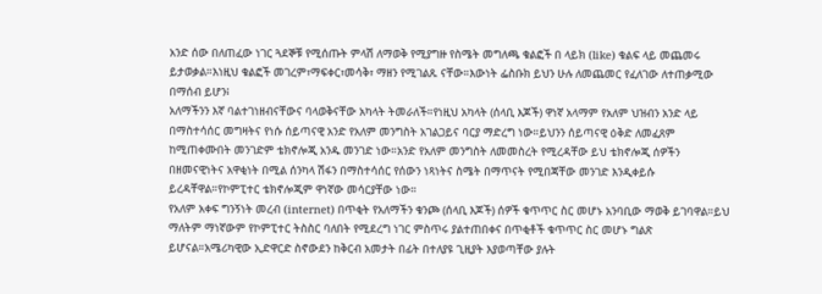አንድ ሰው በለጠፈው ነገር ጓደኞቹ የሚሰጡት ምላሽ ለማወቅ የሚያግዙ የስሜት መግለጫ ቁልፎች በ ላይክ (like) ቁልፍ ላይ መጨመሩ ይታወቃል።እነዚህ ቁልፎች መገረም፣ማፍቀር፣መሳቅ፣ ማዘን የሚገልጹ ናቸው።እውነት ፌስቡክ ይህን ሁሉ ለመጨመር የፈለገው ለተጠቃሚው በማሰብ ይሆን፧
አለማችንን እኛ ባልተገነዘብናቸውና ባላወቅናቸው አካላት ትመራለች።የነዚህ አካላት (ሰላቢ እጆች) ዋነኛ አላማም የአለም ህዝብን አንድ ላይ በማስተሳሰር መግዛትና የነሱ ሰይጣናዊ አንድ የአለም መንግስት አገልጋይና ባርያ ማድረግ ነው።ይህንን ሰይጣናዊ ዕቅድ ለመፈጸም ከሚጠቀሙበት መንገድም ቴክኖሎጂ አንዱ መንገድ ነው።አንድ የአለም መንግስት ለመመስረት የሚረዳቸው ይህ ቴክኖሎጂ ሰዎችን በዘመናዊነትና አዋቂነት በሚል ሰንካላ ሽፋን በማስተሳሰር የሰውን ነጻነትና ስሜት በማጥናት የሚበጃቸው መንገድ እንዲቀይሱ ይረዳቸዋል።የኮምፒተር ቴክኖሎጂም ዋነኛው መሳርያቸው ነው።
የአለም አቀፍ ግንኝነት መረብ (internet) በጥቂት የአለማችን ቁንጮ (ሰላቢ እጆች) ሰዎች ቁጥጥር ስር መሆኑ አንባቢው ማወቅ ይገባዋል።ይህ ማለትም ማነኛውም የኮምፒተር ትስስር ባለበት የሚደረግ ነገር ምስጥሩ ያልተጠበቀና በጥቂቶች ቁጥጥር ስር መሆኑ ግልጽ ይሆናል።አሜሪካዊው ኢድዋርድ ስኖውደን ከቅርብ አመታት በፊት በተለያዩ ጊዚያት እያወጣቸው ያሉት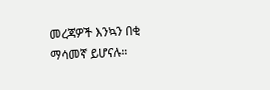መረጃዎች እንኳን በቂ ማሳመኛ ይሆናሉ።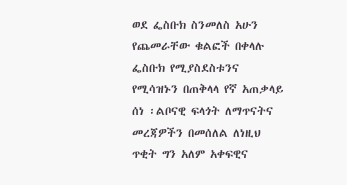ወደ ፌስቡክ ስንመለስ አሁን የጨመራቸው ቁልፎች በቀላሉ ፌስቡክ የሚያስደስቱንና የሚሳዝኑን በጠቅላላ የኛ አጠቃላይ ሰነ ፡ልቦናዊ ፍላጎት ለማጥናትና መረጃዎችን በመሰለል ለነዚህ ጥቂት ግን አለም አቀፍዊና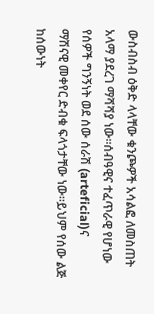ውስብስብ ዕቅድ ላላቸው ቁንጮዎች አሳልፎ ለመስጠት አላማ ያደረገ ማሻሻያ ነው።ሰብዓዊና ተፈጥራዊ የሆነው የሰዎች ግንኝነት ወደ ሰው ሰራሽ (arteficial)ና
ማሽናዊ መቀየር ድብቁ ፍላጎታቸው ነው።ይህም የሰው ልጅ ከሰውነት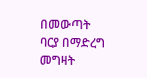በመውጣት ባርያ በማድረግ መግዛት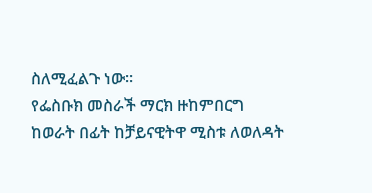ስለሚፈልጉ ነው።
የፌስቡክ መስራች ማርክ ዙከምበርግ ከወራት በፊት ከቻይናዊትዋ ሚስቱ ለወለዳት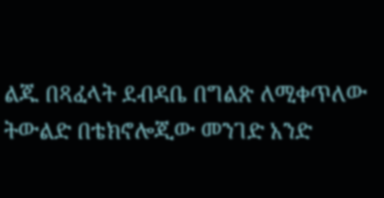ልጁ በጻፈላት ደብዳቤ በግልጽ ለሚቀጥለው ትውልድ በቴክኖሎጂው መንገድ አንድ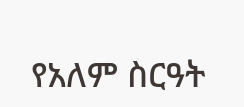የአለም ስርዓት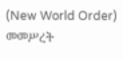(New World Order) መመሥረት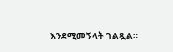እንደሚመኝላት ገልጿል።